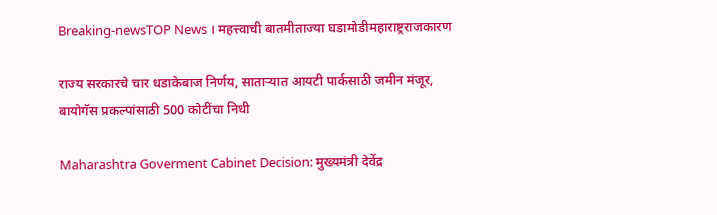Breaking-newsTOP News । महत्त्वाची बातमीताज्या घडामोडीमहाराष्ट्रराजकारण

राज्य सरकारचे चार धडाकेबाज निर्णय, साताऱ्यात आयटी पार्कसाठी जमीन मंजूर, बायोगॅस प्रकल्पांसाठी 500 कोटींचा निधी

Maharashtra Goverment Cabinet Decision: मुख्यमंत्री देवेंद्र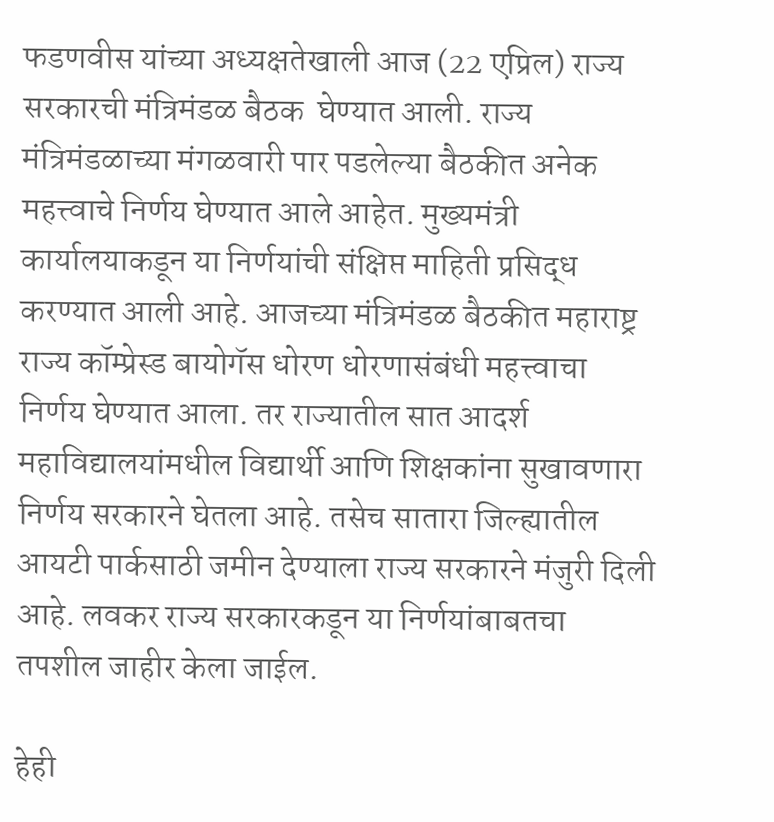फडणवीस यांच्या अध्यक्षतेखाली आज (22 एप्रिल) राज्य सरकारची मंत्रिमंडळ बैठक  घेण्यात आली. राज्य मंत्रिमंडळाच्या मंगळवारी पार पडलेल्या बैठकीत अनेक महत्त्वाचे निर्णय घेण्यात आले आहेत. मुख्यमंत्री कार्यालयाकडून या निर्णयांची संक्षिप्त माहिती प्रसिद्ध करण्यात आली आहे. आजच्या मंत्रिमंडळ बैठकीत महाराष्ट्र राज्य कॉम्प्रेस्ड बायोगॅस धोरण धोरणासंबंधी महत्त्वाचा निर्णय घेण्यात आला. तर राज्यातील सात आदर्श महाविद्यालयांमधील विद्यार्थी आणि शिक्षकांना सुखावणारा निर्णय सरकारने घेतला आहे. तसेच सातारा जिल्ह्यातील आयटी पार्कसाठी जमीन देण्याला राज्य सरकारने मंजुरी दिली आहे. लवकर राज्य सरकारकडून या निर्णयांबाबतचा तपशील जाहीर केला जाईल.

हेही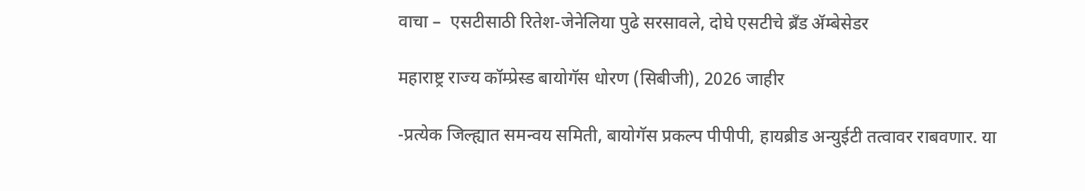वाचा –  एसटीसाठी रितेश-जेनेलिया पुढे सरसावले, दोघे एसटीचे ब्रँड ॲम्बेसेडर

महाराष्ट्र राज्य कॉम्प्रेस्ड बायोगॅस धोरण (सिबीजी), 2026 जाहीर

-प्रत्येक जिल्ह्यात समन्वय समिती, बायोगॅस प्रकल्प पीपीपी, हायब्रीड अन्युईटी तत्वावर राबवणार. या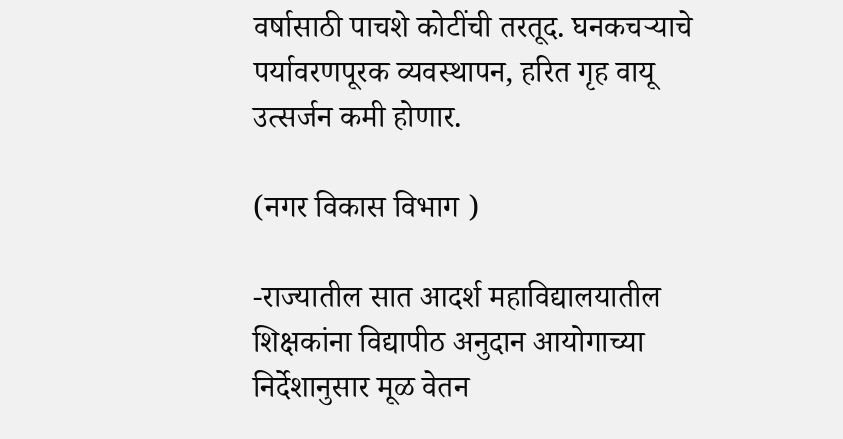वर्षासाठी पाचशे कोटींची तरतूद. घनकचऱ्याचे पर्यावरणपूरक व्यवस्थापन, हरित गृह वायू उत्सर्जन कमी होणार.

(नगर विकास विभाग )

-राज्यातील सात आदर्श महाविद्यालयातील शिक्षकांना विद्यापीठ अनुदान आयोगाच्या निर्देशानुसार मूळ वेतन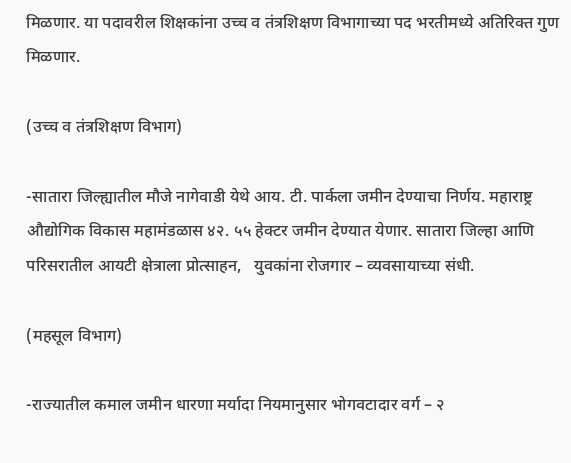मिळणार. या पदावरील शिक्षकांना उच्च व तंत्रशिक्षण विभागाच्या पद भरतीमध्ये अतिरिक्त गुण मिळणार.

(उच्च व तंत्रशिक्षण विभाग)

-सातारा जिल्ह्यातील मौजे नागेवाडी येथे आय. टी. पार्कला जमीन देण्याचा निर्णय. महाराष्ट्र औद्योगिक विकास महामंडळास ४२. ५५ हेक्टर जमीन देण्यात येणार. सातारा जिल्हा आणि परिसरातील आयटी क्षेत्राला प्रोत्साहन,   युवकांना रोजगार – व्यवसायाच्या संधी.

(महसूल विभाग)

-राज्यातील कमाल जमीन धारणा मर्यादा नियमानुसार भोगवटादार वर्ग – २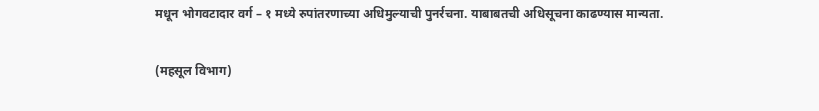मधून भोगवटादार वर्ग – १ मध्ये रुपांतरणाच्या अधिमुल्याची पुनर्रचना. याबाबतची अधिसूचना काढण्यास मान्यता.

(महसूल विभाग)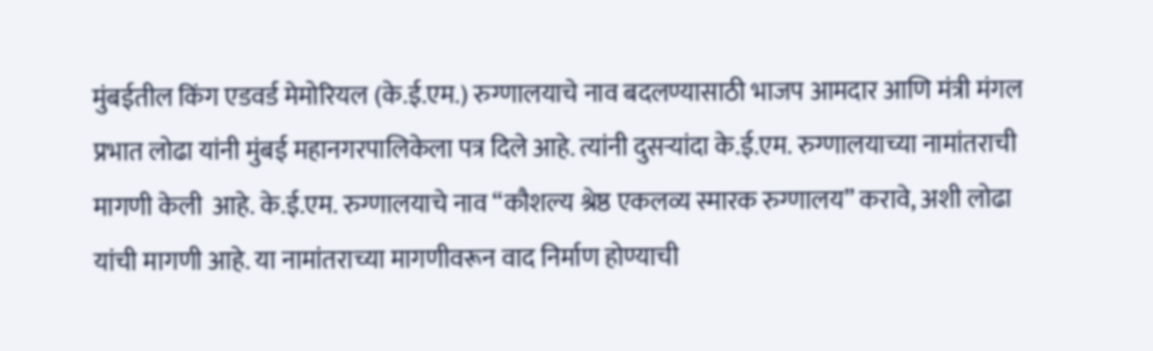मुंबईतील किंग एडवर्ड मेमोरियल (के.ई.एम.) रुग्णालयाचे नाव बदलण्यासाठी भाजप आमदार आणि मंत्री मंगल प्रभात लोढा यांनी मुंबई महानगरपालिकेला पत्र दिले आहे. त्यांनी दुसऱ्यांदा के.ई.एम. रुग्णालयाच्या नामांतराची मागणी केली  आहे. के.ई.एम. रुग्णालयाचे नाव “कौशल्य श्रेष्ठ एकलव्य स्मारक रुग्णालय” करावे, अशी लोढा यांची मागणी आहे. या नामांतराच्या मागणीवरून वाद निर्माण होण्याची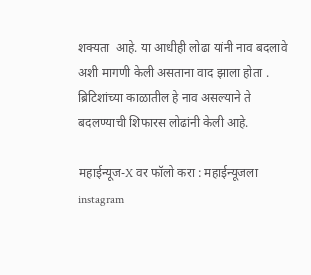शक्यता  आहे. या आधीही लोढा यांनी नाव बदलावे अशी मागणी केली असताना वाद झाला होता . ब्रिटिशांच्या काळातील हे नाव असल्याने ते बदलण्याची शिफारस लोढांनी केली आहे.

महाईन्यूज-X वर फॉलो करा : महाईन्यूजला instagram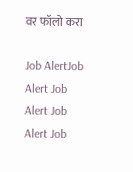वर फॉलो करा

Job AlertJob Alert Job Alert Job Alert Job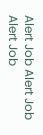Alert Job Alert Job Alert Job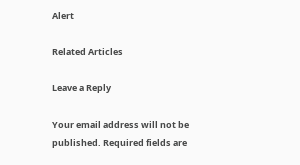Alert

Related Articles

Leave a Reply

Your email address will not be published. Required fields are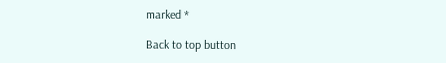marked *

Back to top button